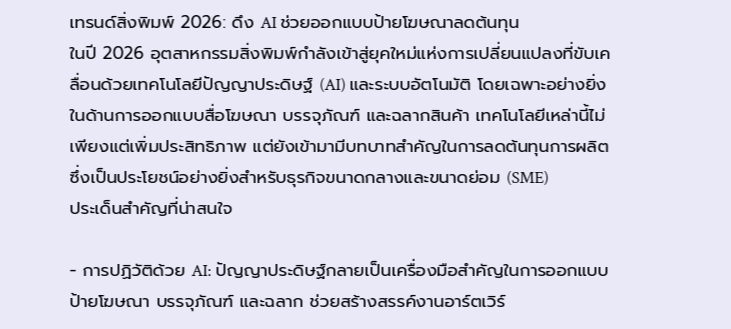เทรนด์สิ่งพิมพ์ 2026: ดึง AI ช่วยออกแบบป้ายโฆษณาลดต้นทุน
ในปี 2026 อุตสาหกรรมสิ่งพิมพ์กำลังเข้าสู่ยุคใหม่แห่งการเปลี่ยนแปลงที่ขับเคลื่อนด้วยเทคโนโลยีปัญญาประดิษฐ์ (AI) และระบบอัตโนมัติ โดยเฉพาะอย่างยิ่งในด้านการออกแบบสื่อโฆษณา บรรจุภัณฑ์ และฉลากสินค้า เทคโนโลยีเหล่านี้ไม่เพียงแต่เพิ่มประสิทธิภาพ แต่ยังเข้ามามีบทบาทสำคัญในการลดต้นทุนการผลิต ซึ่งเป็นประโยชน์อย่างยิ่งสำหรับธุรกิจขนาดกลางและขนาดย่อม (SME)
ประเด็นสำคัญที่น่าสนใจ

- การปฏิวัติด้วย AI: ปัญญาประดิษฐ์กลายเป็นเครื่องมือสำคัญในการออกแบบป้ายโฆษณา บรรจุภัณฑ์ และฉลาก ช่วยสร้างสรรค์งานอาร์ตเวิร์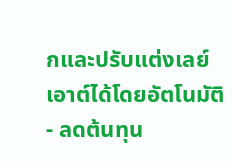กและปรับแต่งเลย์เอาต์ได้โดยอัตโนมัติ
- ลดต้นทุน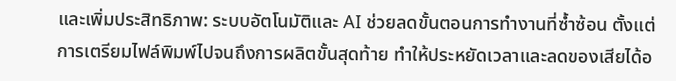และเพิ่มประสิทธิภาพ: ระบบอัตโนมัติและ AI ช่วยลดขั้นตอนการทำงานที่ซ้ำซ้อน ตั้งแต่การเตรียมไฟล์พิมพ์ไปจนถึงการผลิตขั้นสุดท้าย ทำให้ประหยัดเวลาและลดของเสียได้อ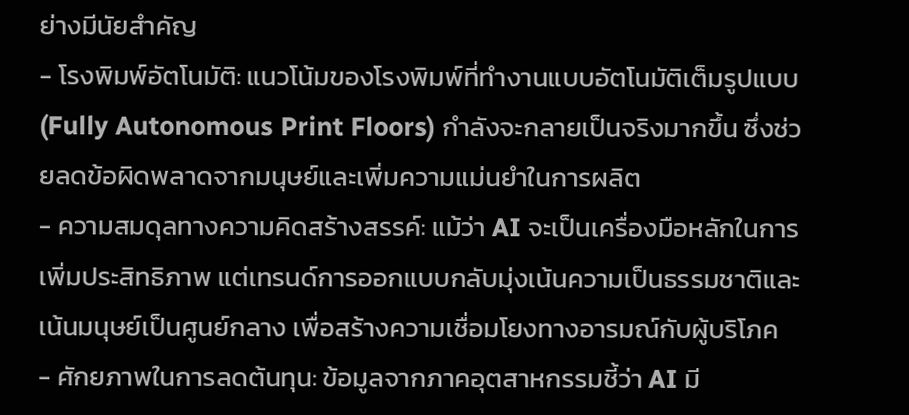ย่างมีนัยสำคัญ
- โรงพิมพ์อัตโนมัติ: แนวโน้มของโรงพิมพ์ที่ทำงานแบบอัตโนมัติเต็มรูปแบบ (Fully Autonomous Print Floors) กำลังจะกลายเป็นจริงมากขึ้น ซึ่งช่วยลดข้อผิดพลาดจากมนุษย์และเพิ่มความแม่นยำในการผลิต
- ความสมดุลทางความคิดสร้างสรรค์: แม้ว่า AI จะเป็นเครื่องมือหลักในการเพิ่มประสิทธิภาพ แต่เทรนด์การออกแบบกลับมุ่งเน้นความเป็นธรรมชาติและเน้นมนุษย์เป็นศูนย์กลาง เพื่อสร้างความเชื่อมโยงทางอารมณ์กับผู้บริโภค
- ศักยภาพในการลดต้นทุน: ข้อมูลจากภาคอุตสาหกรรมชี้ว่า AI มี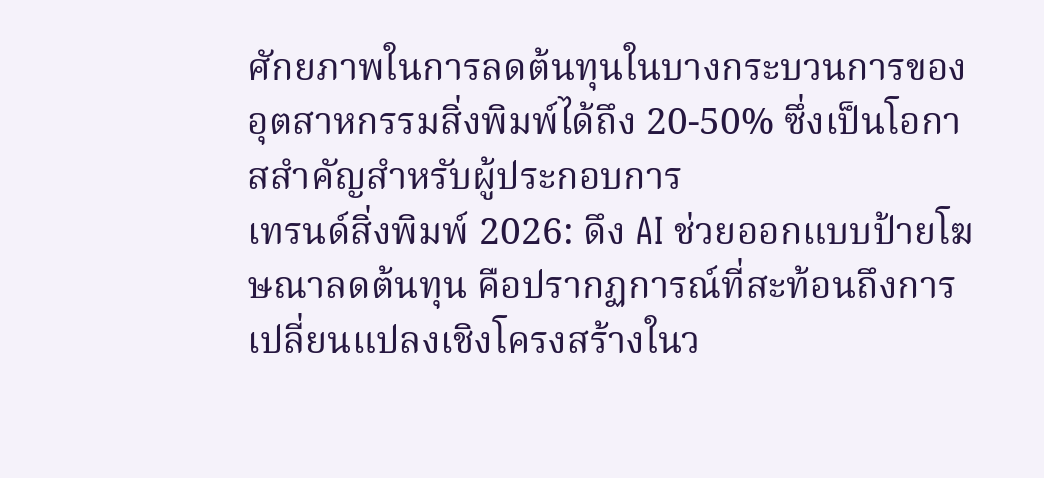ศักยภาพในการลดต้นทุนในบางกระบวนการของอุตสาหกรรมสิ่งพิมพ์ได้ถึง 20-50% ซึ่งเป็นโอกาสสำคัญสำหรับผู้ประกอบการ
เทรนด์สิ่งพิมพ์ 2026: ดึง AI ช่วยออกแบบป้ายโฆษณาลดต้นทุน คือปรากฏการณ์ที่สะท้อนถึงการเปลี่ยนแปลงเชิงโครงสร้างในว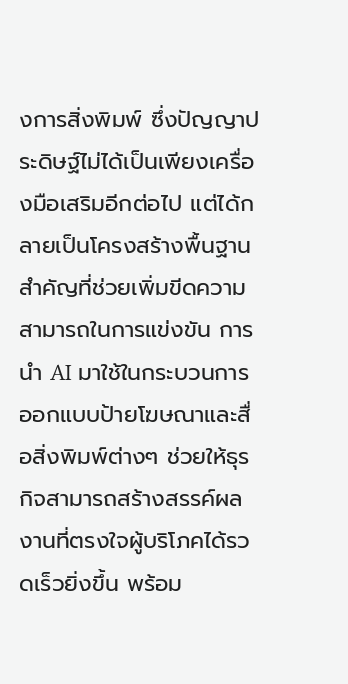งการสิ่งพิมพ์ ซึ่งปัญญาประดิษฐ์ไม่ได้เป็นเพียงเครื่องมือเสริมอีกต่อไป แต่ได้กลายเป็นโครงสร้างพื้นฐานสำคัญที่ช่วยเพิ่มขีดความสามารถในการแข่งขัน การนำ AI มาใช้ในกระบวนการออกแบบป้ายโฆษณาและสื่อสิ่งพิมพ์ต่างๆ ช่วยให้ธุรกิจสามารถสร้างสรรค์ผลงานที่ตรงใจผู้บริโภคได้รวดเร็วยิ่งขึ้น พร้อม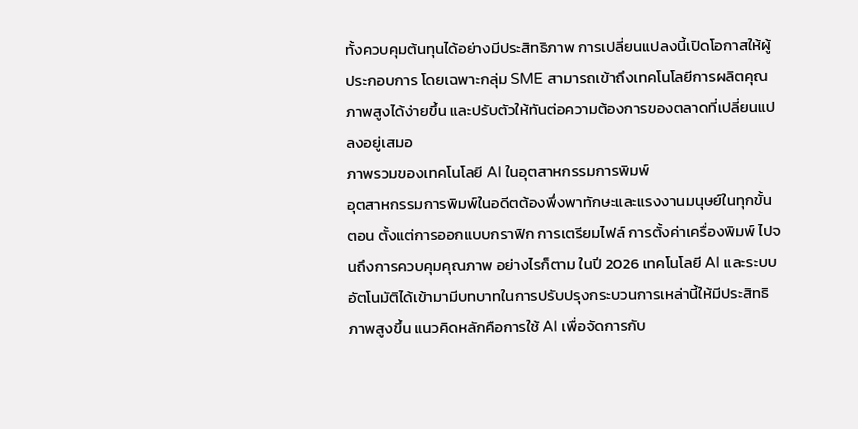ทั้งควบคุมต้นทุนได้อย่างมีประสิทธิภาพ การเปลี่ยนแปลงนี้เปิดโอกาสให้ผู้ประกอบการ โดยเฉพาะกลุ่ม SME สามารถเข้าถึงเทคโนโลยีการผลิตคุณภาพสูงได้ง่ายขึ้น และปรับตัวให้ทันต่อความต้องการของตลาดที่เปลี่ยนแปลงอยู่เสมอ
ภาพรวมของเทคโนโลยี AI ในอุตสาหกรรมการพิมพ์
อุตสาหกรรมการพิมพ์ในอดีตต้องพึ่งพาทักษะและแรงงานมนุษย์ในทุกขั้นตอน ตั้งแต่การออกแบบกราฟิก การเตรียมไฟล์ การตั้งค่าเครื่องพิมพ์ ไปจนถึงการควบคุมคุณภาพ อย่างไรก็ตาม ในปี 2026 เทคโนโลยี AI และระบบอัตโนมัติได้เข้ามามีบทบาทในการปรับปรุงกระบวนการเหล่านี้ให้มีประสิทธิภาพสูงขึ้น แนวคิดหลักคือการใช้ AI เพื่อจัดการกับ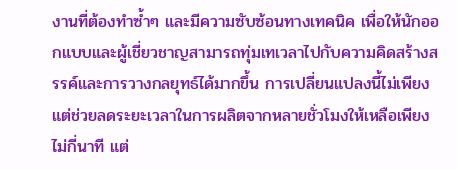งานที่ต้องทำซ้ำๆ และมีความซับซ้อนทางเทคนิค เพื่อให้นักออกแบบและผู้เชี่ยวชาญสามารถทุ่มเทเวลาไปกับความคิดสร้างสรรค์และการวางกลยุทธ์ได้มากขึ้น การเปลี่ยนแปลงนี้ไม่เพียงแต่ช่วยลดระยะเวลาในการผลิตจากหลายชั่วโมงให้เหลือเพียงไม่กี่นาที แต่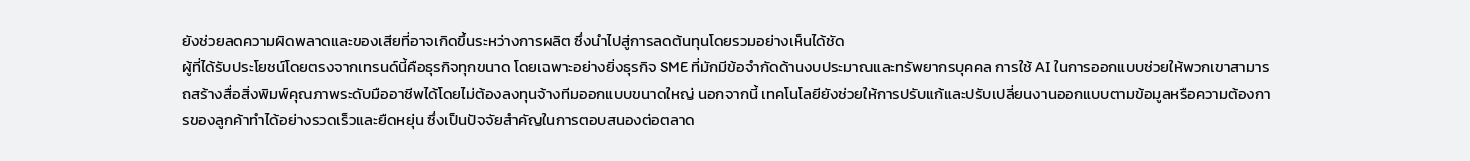ยังช่วยลดความผิดพลาดและของเสียที่อาจเกิดขึ้นระหว่างการผลิต ซึ่งนำไปสู่การลดต้นทุนโดยรวมอย่างเห็นได้ชัด
ผู้ที่ได้รับประโยชน์โดยตรงจากเทรนด์นี้คือธุรกิจทุกขนาด โดยเฉพาะอย่างยิ่งธุรกิจ SME ที่มักมีข้อจำกัดด้านงบประมาณและทรัพยากรบุคคล การใช้ AI ในการออกแบบช่วยให้พวกเขาสามารถสร้างสื่อสิ่งพิมพ์คุณภาพระดับมืออาชีพได้โดยไม่ต้องลงทุนจ้างทีมออกแบบขนาดใหญ่ นอกจากนี้ เทคโนโลยียังช่วยให้การปรับแก้และปรับเปลี่ยนงานออกแบบตามข้อมูลหรือความต้องการของลูกค้าทำได้อย่างรวดเร็วและยืดหยุ่น ซึ่งเป็นปัจจัยสำคัญในการตอบสนองต่อตลาด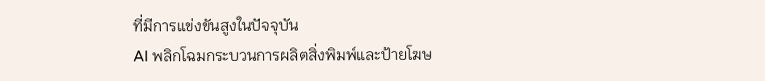ที่มีการแข่งขันสูงในปัจจุบัน
AI พลิกโฉมกระบวนการผลิตสิ่งพิมพ์และป้ายโฆษ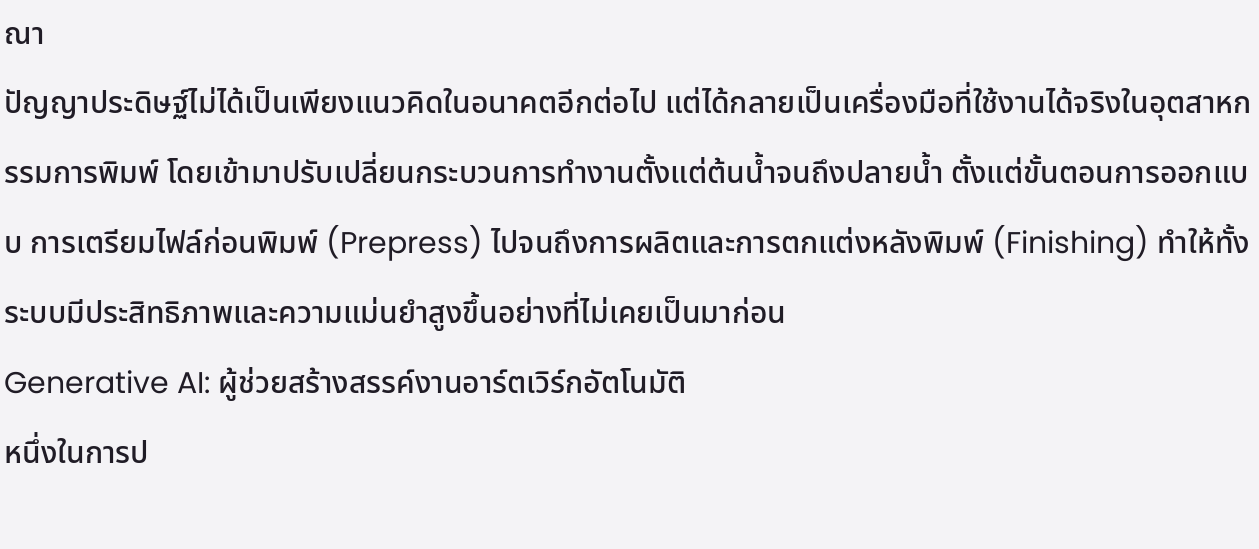ณา
ปัญญาประดิษฐ์ไม่ได้เป็นเพียงแนวคิดในอนาคตอีกต่อไป แต่ได้กลายเป็นเครื่องมือที่ใช้งานได้จริงในอุตสาหกรรมการพิมพ์ โดยเข้ามาปรับเปลี่ยนกระบวนการทำงานตั้งแต่ต้นน้ำจนถึงปลายน้ำ ตั้งแต่ขั้นตอนการออกแบบ การเตรียมไฟล์ก่อนพิมพ์ (Prepress) ไปจนถึงการผลิตและการตกแต่งหลังพิมพ์ (Finishing) ทำให้ทั้งระบบมีประสิทธิภาพและความแม่นยำสูงขึ้นอย่างที่ไม่เคยเป็นมาก่อน
Generative AI: ผู้ช่วยสร้างสรรค์งานอาร์ตเวิร์กอัตโนมัติ
หนึ่งในการป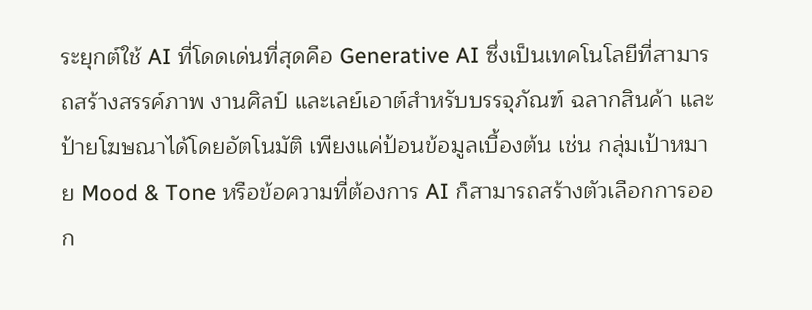ระยุกต์ใช้ AI ที่โดดเด่นที่สุดคือ Generative AI ซึ่งเป็นเทคโนโลยีที่สามารถสร้างสรรค์ภาพ งานศิลป์ และเลย์เอาต์สำหรับบรรจุภัณฑ์ ฉลากสินค้า และป้ายโฆษณาได้โดยอัตโนมัติ เพียงแค่ป้อนข้อมูลเบื้องต้น เช่น กลุ่มเป้าหมาย Mood & Tone หรือข้อความที่ต้องการ AI ก็สามารถสร้างตัวเลือกการออก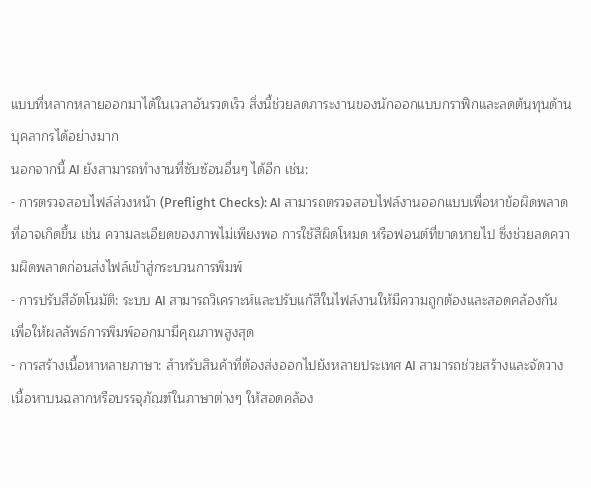แบบที่หลากหลายออกมาได้ในเวลาอันรวดเร็ว สิ่งนี้ช่วยลดภาระงานของนักออกแบบกราฟิกและลดต้นทุนด้านบุคลากรได้อย่างมาก
นอกจากนี้ AI ยังสามารถทำงานที่ซับซ้อนอื่นๆ ได้อีก เช่น:
- การตรวจสอบไฟล์ล่วงหน้า (Preflight Checks): AI สามารถตรวจสอบไฟล์งานออกแบบเพื่อหาข้อผิดพลาดที่อาจเกิดขึ้น เช่น ความละเอียดของภาพไม่เพียงพอ การใช้สีผิดโหมด หรือฟอนต์ที่ขาดหายไป ซึ่งช่วยลดความผิดพลาดก่อนส่งไฟล์เข้าสู่กระบวนการพิมพ์
- การปรับสีอัตโนมัติ: ระบบ AI สามารถวิเคราะห์และปรับแก้สีในไฟล์งานให้มีความถูกต้องและสอดคล้องกัน เพื่อให้ผลลัพธ์การพิมพ์ออกมามีคุณภาพสูงสุด
- การสร้างเนื้อหาหลายภาษา: สำหรับสินค้าที่ต้องส่งออกไปยังหลายประเทศ AI สามารถช่วยสร้างและจัดวางเนื้อหาบนฉลากหรือบรรจุภัณฑ์ในภาษาต่างๆ ให้สอดคล้อง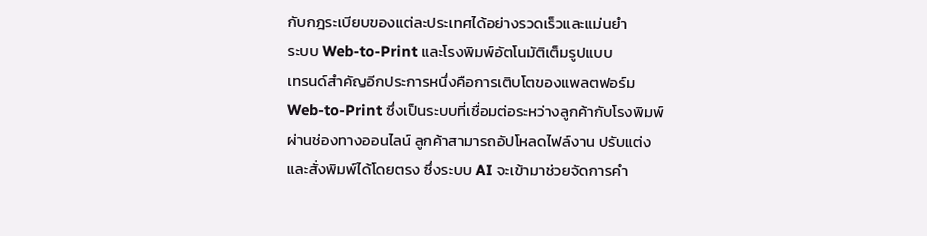กับกฎระเบียบของแต่ละประเทศได้อย่างรวดเร็วและแม่นยำ
ระบบ Web-to-Print และโรงพิมพ์อัตโนมัติเต็มรูปแบบ
เทรนด์สำคัญอีกประการหนึ่งคือการเติบโตของแพลตฟอร์ม Web-to-Print ซึ่งเป็นระบบที่เชื่อมต่อระหว่างลูกค้ากับโรงพิมพ์ผ่านช่องทางออนไลน์ ลูกค้าสามารถอัปโหลดไฟล์งาน ปรับแต่ง และสั่งพิมพ์ได้โดยตรง ซึ่งระบบ AI จะเข้ามาช่วยจัดการคำ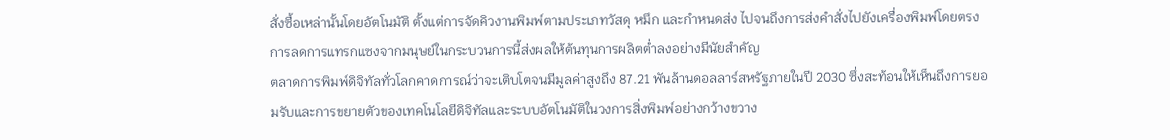สั่งซื้อเหล่านั้นโดยอัตโนมัติ ตั้งแต่การจัดคิวงานพิมพ์ตามประเภทวัสดุ หมึก และกำหนดส่ง ไปจนถึงการส่งคำสั่งไปยังเครื่องพิมพ์โดยตรง การลดการแทรกแซงจากมนุษย์ในกระบวนการนี้ส่งผลให้ต้นทุนการผลิตต่ำลงอย่างมีนัยสำคัญ
ตลาดการพิมพ์ดิจิทัลทั่วโลกคาดการณ์ว่าจะเติบโตจนมีมูลค่าสูงถึง 87.21 พันล้านดอลลาร์สหรัฐภายในปี 2030 ซึ่งสะท้อนให้เห็นถึงการยอมรับและการขยายตัวของเทคโนโลยีดิจิทัลและระบบอัตโนมัติในวงการสิ่งพิมพ์อย่างกว้างขวาง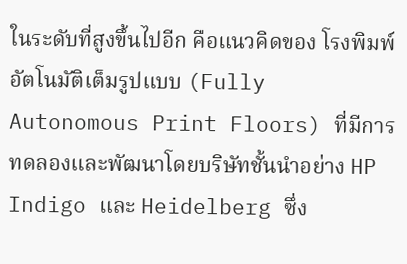ในระดับที่สูงขึ้นไปอีก คือแนวคิดของ โรงพิมพ์อัตโนมัติเต็มรูปแบบ (Fully Autonomous Print Floors) ที่มีการทดลองและพัฒนาโดยบริษัทชั้นนำอย่าง HP Indigo และ Heidelberg ซึ่ง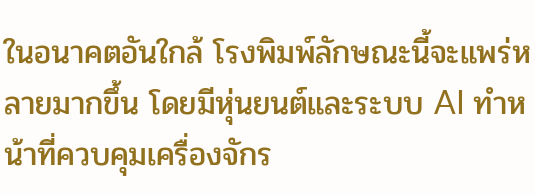ในอนาคตอันใกล้ โรงพิมพ์ลักษณะนี้จะแพร่หลายมากขึ้น โดยมีหุ่นยนต์และระบบ AI ทำหน้าที่ควบคุมเครื่องจักร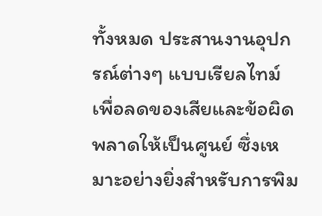ทั้งหมด ประสานงานอุปกรณ์ต่างๆ แบบเรียลไทม์เพื่อลดของเสียและข้อผิดพลาดให้เป็นศูนย์ ซึ่งเหมาะอย่างยิ่งสำหรับการพิม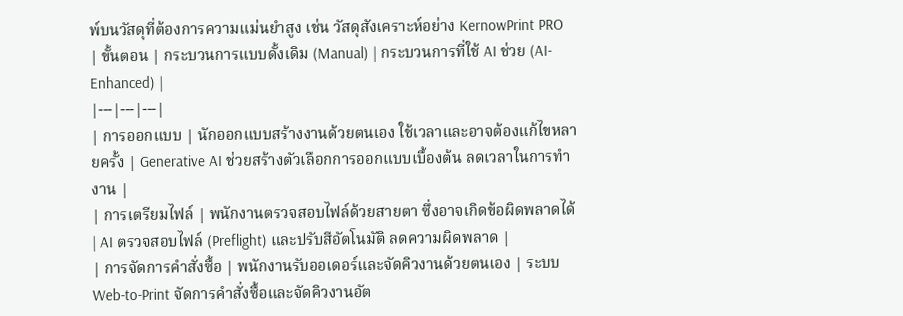พ์บนวัสดุที่ต้องการความแม่นยำสูง เช่น วัสดุสังเคราะห์อย่าง KernowPrint PRO
| ขั้นตอน | กระบวนการแบบดั้งเดิม (Manual) | กระบวนการที่ใช้ AI ช่วย (AI-Enhanced) |
|---|---|---|
| การออกแบบ | นักออกแบบสร้างงานด้วยตนเอง ใช้เวลาและอาจต้องแก้ไขหลายครั้ง | Generative AI ช่วยสร้างตัวเลือกการออกแบบเบื้องต้น ลดเวลาในการทำงาน |
| การเตรียมไฟล์ | พนักงานตรวจสอบไฟล์ด้วยสายตา ซึ่งอาจเกิดข้อผิดพลาดได้ | AI ตรวจสอบไฟล์ (Preflight) และปรับสีอัตโนมัติ ลดความผิดพลาด |
| การจัดการคำสั่งซื้อ | พนักงานรับออเดอร์และจัดคิวงานด้วยตนเอง | ระบบ Web-to-Print จัดการคำสั่งซื้อและจัดคิวงานอัต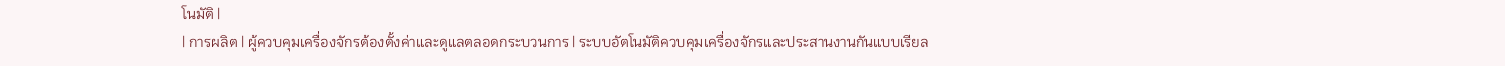โนมัติ |
| การผลิต | ผู้ควบคุมเครื่องจักรต้องตั้งค่าและดูแลตลอดกระบวนการ | ระบบอัตโนมัติควบคุมเครื่องจักรและประสานงานกันแบบเรียล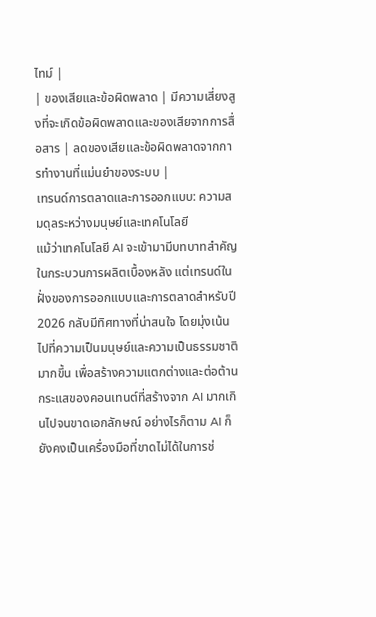ไทม์ |
| ของเสียและข้อผิดพลาด | มีความเสี่ยงสูงที่จะเกิดข้อผิดพลาดและของเสียจากการสื่อสาร | ลดของเสียและข้อผิดพลาดจากการทำงานที่แม่นยำของระบบ |
เทรนด์การตลาดและการออกแบบ: ความสมดุลระหว่างมนุษย์และเทคโนโลยี
แม้ว่าเทคโนโลยี AI จะเข้ามามีบทบาทสำคัญในกระบวนการผลิตเบื้องหลัง แต่เทรนด์ในฝั่งของการออกแบบและการตลาดสำหรับปี 2026 กลับมีทิศทางที่น่าสนใจ โดยมุ่งเน้นไปที่ความเป็นมนุษย์และความเป็นธรรมชาติมากขึ้น เพื่อสร้างความแตกต่างและต่อต้านกระแสของคอนเทนต์ที่สร้างจาก AI มากเกินไปจนขาดเอกลักษณ์ อย่างไรก็ตาม AI ก็ยังคงเป็นเครื่องมือที่ขาดไม่ได้ในการช่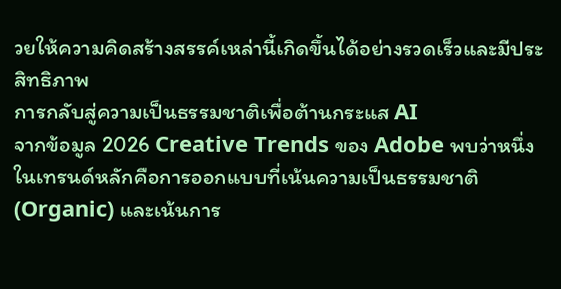วยให้ความคิดสร้างสรรค์เหล่านี้เกิดขึ้นได้อย่างรวดเร็วและมีประสิทธิภาพ
การกลับสู่ความเป็นธรรมชาติเพื่อต้านกระแส AI
จากข้อมูล 2026 Creative Trends ของ Adobe พบว่าหนึ่งในเทรนด์หลักคือการออกแบบที่เน้นความเป็นธรรมชาติ (Organic) และเน้นการ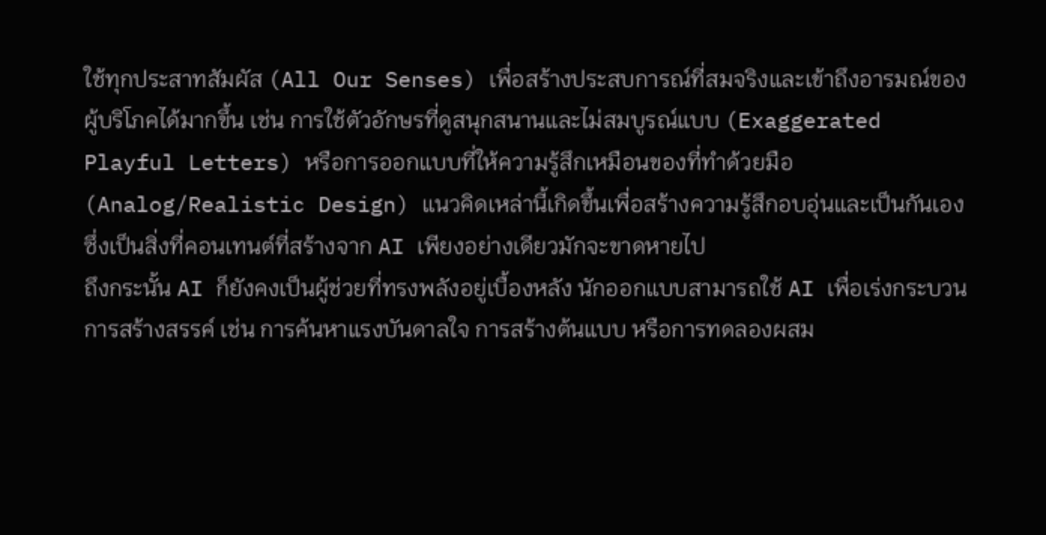ใช้ทุกประสาทสัมผัส (All Our Senses) เพื่อสร้างประสบการณ์ที่สมจริงและเข้าถึงอารมณ์ของผู้บริโภคได้มากขึ้น เช่น การใช้ตัวอักษรที่ดูสนุกสนานและไม่สมบูรณ์แบบ (Exaggerated Playful Letters) หรือการออกแบบที่ให้ความรู้สึกเหมือนของที่ทำด้วยมือ (Analog/Realistic Design) แนวคิดเหล่านี้เกิดขึ้นเพื่อสร้างความรู้สึกอบอุ่นและเป็นกันเอง ซึ่งเป็นสิ่งที่คอนเทนต์ที่สร้างจาก AI เพียงอย่างเดียวมักจะขาดหายไป
ถึงกระนั้น AI ก็ยังคงเป็นผู้ช่วยที่ทรงพลังอยู่เบื้องหลัง นักออกแบบสามารถใช้ AI เพื่อเร่งกระบวนการสร้างสรรค์ เช่น การค้นหาแรงบันดาลใจ การสร้างต้นแบบ หรือการทดลองผสม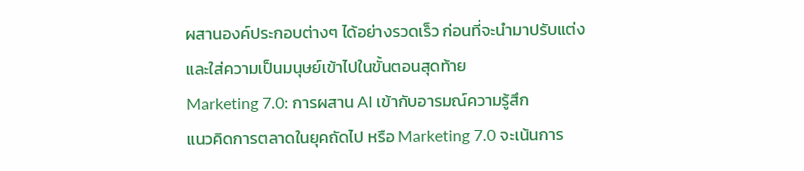ผสานองค์ประกอบต่างๆ ได้อย่างรวดเร็ว ก่อนที่จะนำมาปรับแต่งและใส่ความเป็นมนุษย์เข้าไปในขั้นตอนสุดท้าย
Marketing 7.0: การผสาน AI เข้ากับอารมณ์ความรู้สึก
แนวคิดการตลาดในยุคถัดไป หรือ Marketing 7.0 จะเน้นการ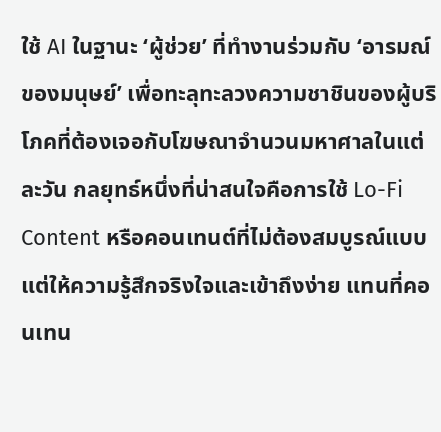ใช้ AI ในฐานะ ‘ผู้ช่วย’ ที่ทำงานร่วมกับ ‘อารมณ์ของมนุษย์’ เพื่อทะลุทะลวงความชาชินของผู้บริโภคที่ต้องเจอกับโฆษณาจำนวนมหาศาลในแต่ละวัน กลยุทธ์หนึ่งที่น่าสนใจคือการใช้ Lo-Fi Content หรือคอนเทนต์ที่ไม่ต้องสมบูรณ์แบบ แต่ให้ความรู้สึกจริงใจและเข้าถึงง่าย แทนที่คอนเทน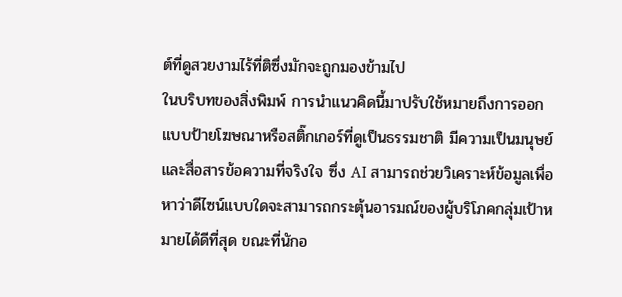ต์ที่ดูสวยงามไร้ที่ติซึ่งมักจะถูกมองข้ามไป
ในบริบทของสิ่งพิมพ์ การนำแนวคิดนี้มาปรับใช้หมายถึงการออกแบบป้ายโฆษณาหรือสติ๊กเกอร์ที่ดูเป็นธรรมชาติ มีความเป็นมนุษย์ และสื่อสารข้อความที่จริงใจ ซึ่ง AI สามารถช่วยวิเคราะห์ข้อมูลเพื่อหาว่าดีไซน์แบบใดจะสามารถกระตุ้นอารมณ์ของผู้บริโภคกลุ่มเป้าหมายได้ดีที่สุด ขณะที่นักอ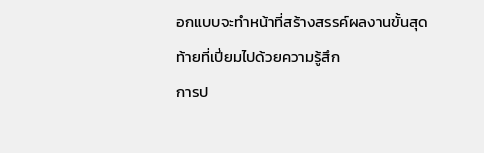อกแบบจะทำหน้าที่สร้างสรรค์ผลงานขั้นสุดท้ายที่เปี่ยมไปด้วยความรู้สึก
การป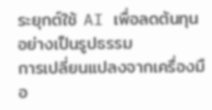ระยุกต์ใช้ AI เพื่อลดต้นทุนอย่างเป็นรูปธรรม
การเปลี่ยนแปลงจากเครื่องมือ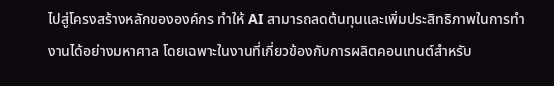ไปสู่โครงสร้างหลักขององค์กร ทำให้ AI สามารถลดต้นทุนและเพิ่มประสิทธิภาพในการทำงานได้อย่างมหาศาล โดยเฉพาะในงานที่เกี่ยวข้องกับการผลิตคอนเทนต์สำหรับ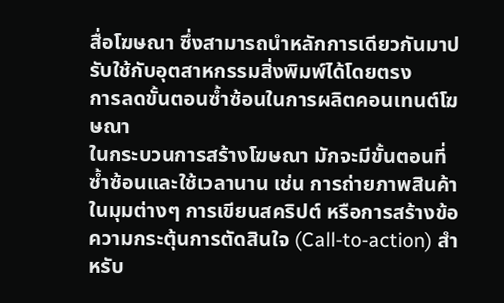สื่อโฆษณา ซึ่งสามารถนำหลักการเดียวกันมาปรับใช้กับอุตสาหกรรมสิ่งพิมพ์ได้โดยตรง
การลดขั้นตอนซ้ำซ้อนในการผลิตคอนเทนต์โฆษณา
ในกระบวนการสร้างโฆษณา มักจะมีขั้นตอนที่ซ้ำซ้อนและใช้เวลานาน เช่น การถ่ายภาพสินค้าในมุมต่างๆ การเขียนสคริปต์ หรือการสร้างข้อความกระตุ้นการตัดสินใจ (Call-to-action) สำหรับ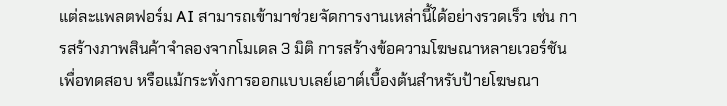แต่ละแพลตฟอร์ม AI สามารถเข้ามาช่วยจัดการงานเหล่านี้ได้อย่างรวดเร็ว เช่น การสร้างภาพสินค้าจำลองจากโมเดล 3 มิติ การสร้างข้อความโฆษณาหลายเวอร์ชันเพื่อทดสอบ หรือแม้กระทั่งการออกแบบเลย์เอาต์เบื้องต้นสำหรับป้ายโฆษณา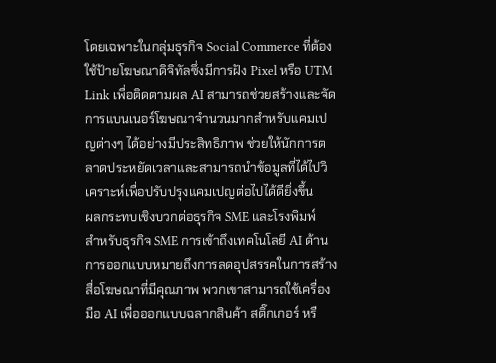โดยเฉพาะในกลุ่มธุรกิจ Social Commerce ที่ต้องใช้ป้ายโฆษณาดิจิทัลซึ่งมีการฝัง Pixel หรือ UTM Link เพื่อติดตามผล AI สามารถช่วยสร้างและจัดการแบนเนอร์โฆษณาจำนวนมากสำหรับแคมเปญต่างๆ ได้อย่างมีประสิทธิภาพ ช่วยให้นักการตลาดประหยัดเวลาและสามารถนำข้อมูลที่ได้ไปวิเคราะห์เพื่อปรับปรุงแคมเปญต่อไปได้ดียิ่งขึ้น
ผลกระทบเชิงบวกต่อธุรกิจ SME และโรงพิมพ์
สำหรับธุรกิจ SME การเข้าถึงเทคโนโลยี AI ด้านการออกแบบหมายถึงการลดอุปสรรคในการสร้างสื่อโฆษณาที่มีคุณภาพ พวกเขาสามารถใช้เครื่องมือ AI เพื่อออกแบบฉลากสินค้า สติ๊กเกอร์ หรื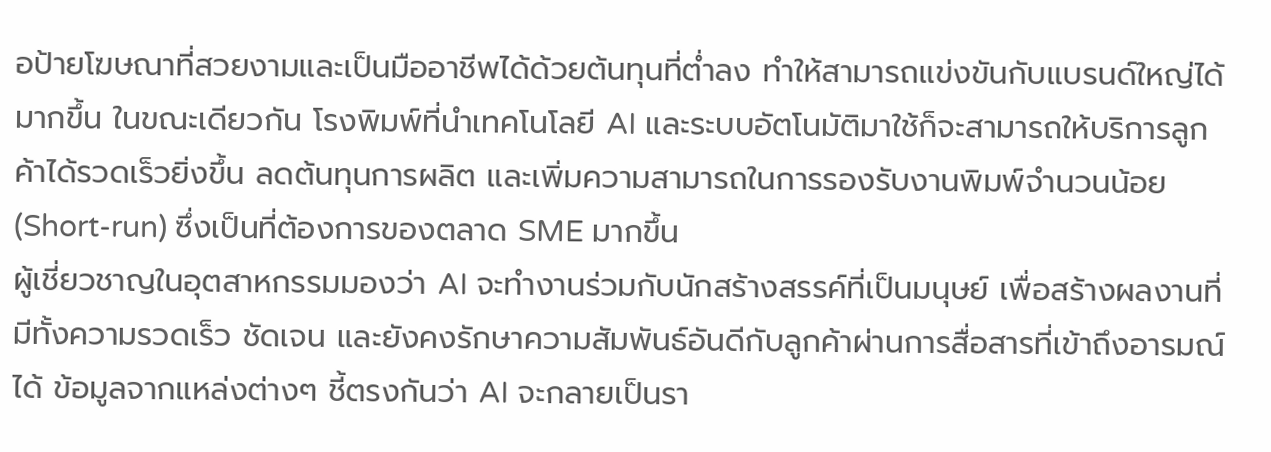อป้ายโฆษณาที่สวยงามและเป็นมืออาชีพได้ด้วยต้นทุนที่ต่ำลง ทำให้สามารถแข่งขันกับแบรนด์ใหญ่ได้มากขึ้น ในขณะเดียวกัน โรงพิมพ์ที่นำเทคโนโลยี AI และระบบอัตโนมัติมาใช้ก็จะสามารถให้บริการลูกค้าได้รวดเร็วยิ่งขึ้น ลดต้นทุนการผลิต และเพิ่มความสามารถในการรองรับงานพิมพ์จำนวนน้อย (Short-run) ซึ่งเป็นที่ต้องการของตลาด SME มากขึ้น
ผู้เชี่ยวชาญในอุตสาหกรรมมองว่า AI จะทำงานร่วมกับนักสร้างสรรค์ที่เป็นมนุษย์ เพื่อสร้างผลงานที่มีทั้งความรวดเร็ว ชัดเจน และยังคงรักษาความสัมพันธ์อันดีกับลูกค้าผ่านการสื่อสารที่เข้าถึงอารมณ์ได้ ข้อมูลจากแหล่งต่างๆ ชี้ตรงกันว่า AI จะกลายเป็นรา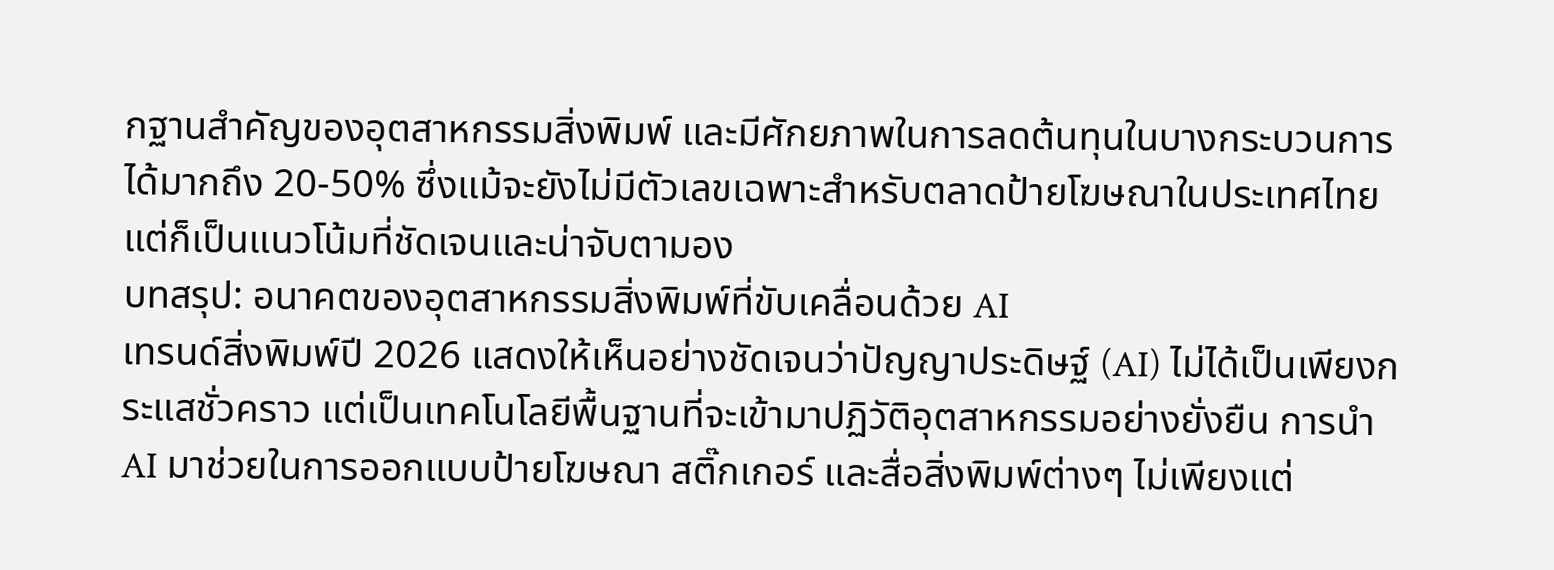กฐานสำคัญของอุตสาหกรรมสิ่งพิมพ์ และมีศักยภาพในการลดต้นทุนในบางกระบวนการได้มากถึง 20-50% ซึ่งแม้จะยังไม่มีตัวเลขเฉพาะสำหรับตลาดป้ายโฆษณาในประเทศไทย แต่ก็เป็นแนวโน้มที่ชัดเจนและน่าจับตามอง
บทสรุป: อนาคตของอุตสาหกรรมสิ่งพิมพ์ที่ขับเคลื่อนด้วย AI
เทรนด์สิ่งพิมพ์ปี 2026 แสดงให้เห็นอย่างชัดเจนว่าปัญญาประดิษฐ์ (AI) ไม่ได้เป็นเพียงกระแสชั่วคราว แต่เป็นเทคโนโลยีพื้นฐานที่จะเข้ามาปฏิวัติอุตสาหกรรมอย่างยั่งยืน การนำ AI มาช่วยในการออกแบบป้ายโฆษณา สติ๊กเกอร์ และสื่อสิ่งพิมพ์ต่างๆ ไม่เพียงแต่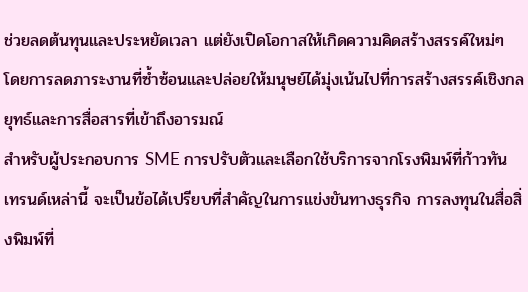ช่วยลดต้นทุนและประหยัดเวลา แต่ยังเปิดโอกาสให้เกิดความคิดสร้างสรรค์ใหม่ๆ โดยการลดภาระงานที่ซ้ำซ้อนและปล่อยให้มนุษย์ได้มุ่งเน้นไปที่การสร้างสรรค์เชิงกลยุทธ์และการสื่อสารที่เข้าถึงอารมณ์
สำหรับผู้ประกอบการ SME การปรับตัวและเลือกใช้บริการจากโรงพิมพ์ที่ก้าวทันเทรนด์เหล่านี้ จะเป็นข้อได้เปรียบที่สำคัญในการแข่งขันทางธุรกิจ การลงทุนในสื่อสิ่งพิมพ์ที่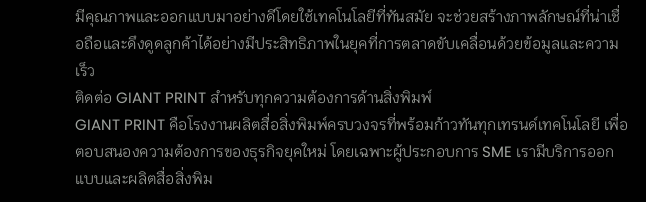มีคุณภาพและออกแบบมาอย่างดีโดยใช้เทคโนโลยีที่ทันสมัย จะช่วยสร้างภาพลักษณ์ที่น่าเชื่อถือและดึงดูดลูกค้าได้อย่างมีประสิทธิภาพในยุคที่การตลาดขับเคลื่อนด้วยข้อมูลและความเร็ว
ติดต่อ GIANT PRINT สำหรับทุกความต้องการด้านสิ่งพิมพ์
GIANT PRINT คือโรงงานผลิตสื่อสิ่งพิมพ์ครบวงจรที่พร้อมก้าวทันทุกเทรนด์เทคโนโลยี เพื่อตอบสนองความต้องการของธุรกิจยุคใหม่ โดยเฉพาะผู้ประกอบการ SME เรามีบริการออกแบบและผลิตสื่อสิ่งพิม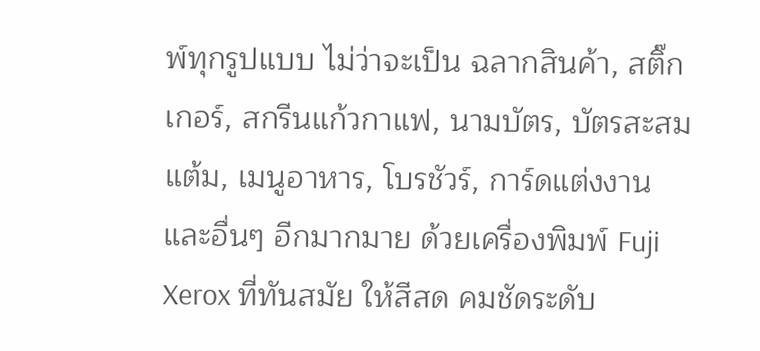พ์ทุกรูปแบบ ไม่ว่าจะเป็น ฉลากสินค้า, สติ๊กเกอร์, สกรีนแก้วกาแฟ, นามบัตร, บัตรสะสมแต้ม, เมนูอาหาร, โบรชัวร์, การ์ดแต่งงาน และอื่นๆ อีกมากมาย ด้วยเครื่องพิมพ์ Fuji Xerox ที่ทันสมัย ให้สีสด คมชัดระดับ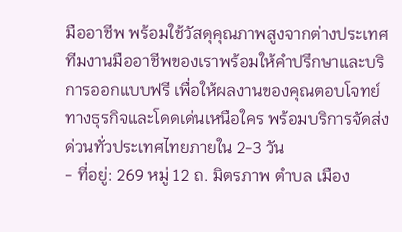มืออาชีพ พร้อมใช้วัสดุคุณภาพสูงจากต่างประเทศ
ทีมงานมืออาชีพของเราพร้อมให้คำปรึกษาและบริการออกแบบฟรี เพื่อให้ผลงานของคุณตอบโจทย์ทางธุรกิจและโดดเด่นเหนือใคร พร้อมบริการจัดส่งด่วนทั่วประเทศไทยภายใน 2-3 วัน
- ที่อยู่: 269 หมู่ 12 ถ. มิตรภาพ ตำบล เมือง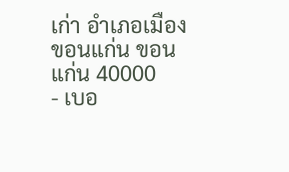เก่า อำเภอเมืองขอนแก่น ขอนแก่น 40000
- เบอ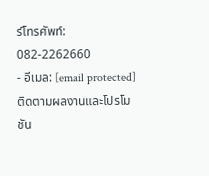ร์โทรศัพท์: 082-2262660
- อีเมล: [email protected]
ติดตามผลงานและโปรโมชัน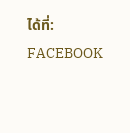ได้ที่:
FACEBOOK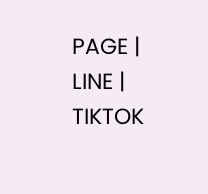PAGE |
LINE |
TIKTOK